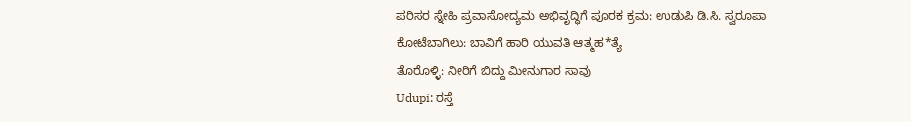ಪರಿಸರ ಸ್ನೇಹಿ ಪ್ರವಾಸೋದ್ಯಮ ಅಭಿವೃದ್ಧಿಗೆ ಪೂರಕ ಕ್ರಮ: ಉಡುಪಿ ಡಿ.ಸಿ. ಸ್ವರೂಪಾ
ಕೋಟೆಬಾಗಿಲು: ಬಾವಿಗೆ ಹಾರಿ ಯುವತಿ ಆತ್ಮಹ*ತ್ಯೆ
ತೊರೊಳ್ಳಿ: ನೀರಿಗೆ ಬಿದ್ದು ಮೀನುಗಾರ ಸಾವು
Udupi: ರಸ್ತೆ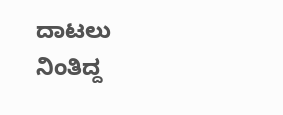ದಾಟಲು ನಿಂತಿದ್ದ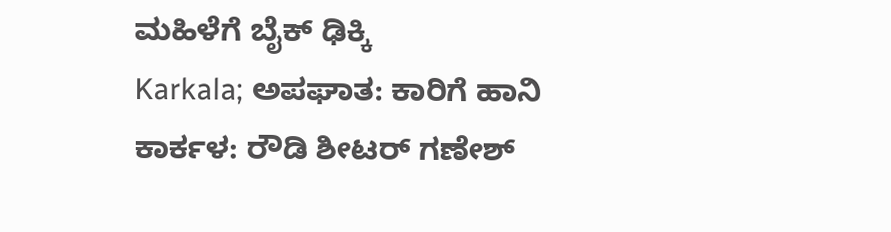ಮಹಿಳೆಗೆ ಬೈಕ್ ಢಿಕ್ಕಿ
Karkala; ಅಪಘಾತ: ಕಾರಿಗೆ ಹಾನಿ
ಕಾರ್ಕಳ: ರೌಡಿ ಶೀಟರ್ ಗಣೇಶ್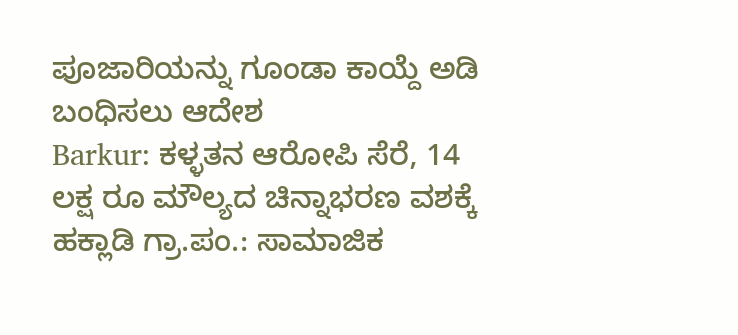ಪೂಜಾರಿಯನ್ನು ಗೂಂಡಾ ಕಾಯ್ದೆ ಅಡಿ ಬಂಧಿಸಲು ಆದೇಶ
Barkur: ಕಳ್ಳತನ ಆರೋಪಿ ಸೆರೆ, 14 ಲಕ್ಷ ರೂ ಮೌಲ್ಯದ ಚಿನ್ನಾಭರಣ ವಶಕ್ಕೆ
ಹಕ್ಲಾಡಿ ಗ್ರಾ.ಪಂ.: ಸಾಮಾಜಿಕ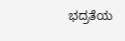ಭದ್ರತೆಯ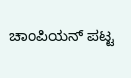ಚಾಂಪಿಯನ್ ಪಟ್ಟ